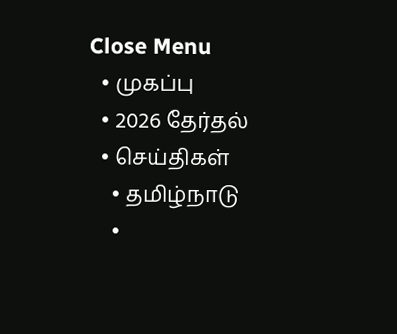Close Menu
  • முகப்பு
  • 2026 தேர்தல்
  • செய்திகள்
    • தமிழ்நாடு
    •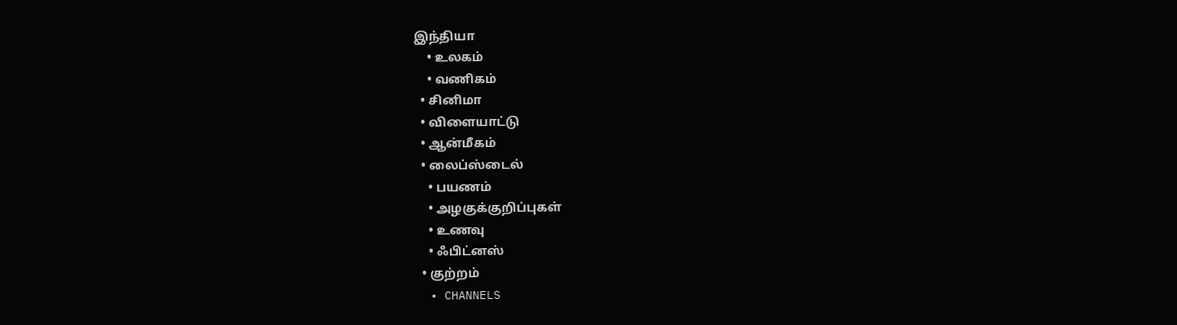இந்தியா
    • உலகம்
    • வணிகம்
  • சினிமா
  • விளையாட்டு
  • ஆன்மீகம்
  • லைப்ஸ்டைல்
    • பயணம்
    • அழகுக்குறிப்புகள்
    • உணவு
    • ஃபிட்னஸ்
  • குற்றம்
  • CHANNELS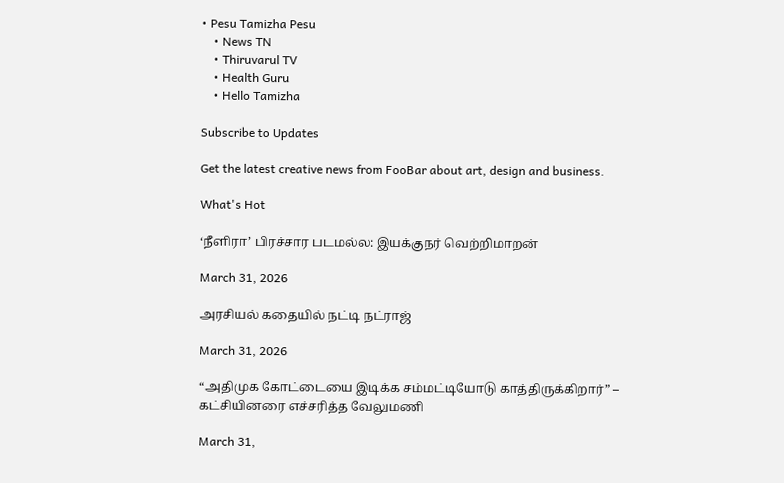• Pesu Tamizha Pesu
    • News TN
    • Thiruvarul TV
    • Health Guru
    • Hello Tamizha

Subscribe to Updates

Get the latest creative news from FooBar about art, design and business.

What's Hot

‘நீளிரா’ பிரச்சார படமல்ல: இயக்குநர் வெற்றிமாறன்

March 31, 2026

அரசியல் கதையில் நட்டி நட்ராஜ்

March 31, 2026

“அதிமுக கோட்டையை இடிக்க சம்மட்டியோடு காத்திருக்கிறார்” – கட்சியினரை எச்சரித்த வேலுமணி

March 31,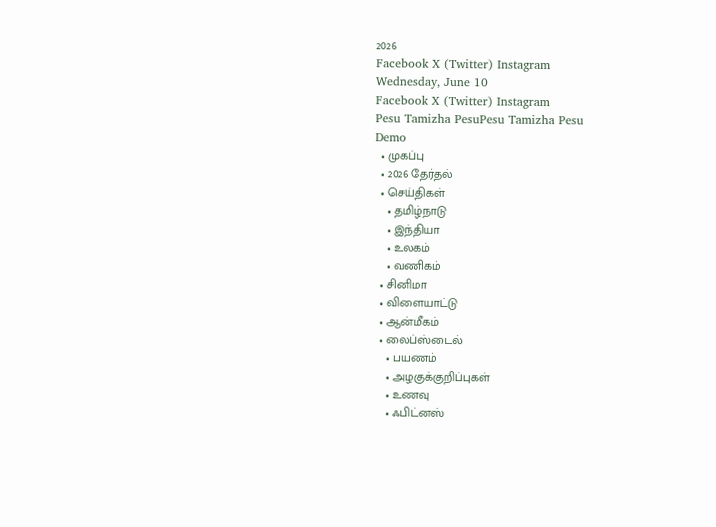2026
Facebook X (Twitter) Instagram
Wednesday, June 10
Facebook X (Twitter) Instagram
Pesu Tamizha PesuPesu Tamizha Pesu
Demo
  • முகப்பு
  • 2026 தேர்தல்
  • செய்திகள்
    • தமிழ்நாடு
    • இந்தியா
    • உலகம்
    • வணிகம்
  • சினிமா
  • விளையாட்டு
  • ஆன்மீகம்
  • லைப்ஸ்டைல்
    • பயணம்
    • அழகுக்குறிப்புகள்
    • உணவு
    • ஃபிட்னஸ்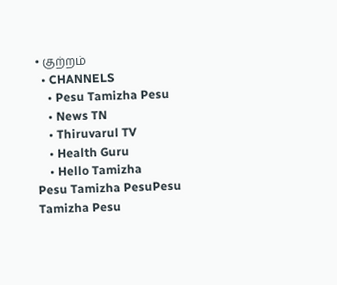• குற்றம்
  • CHANNELS
    • Pesu Tamizha Pesu
    • News TN
    • Thiruvarul TV
    • Health Guru
    • Hello Tamizha
Pesu Tamizha PesuPesu Tamizha Pesu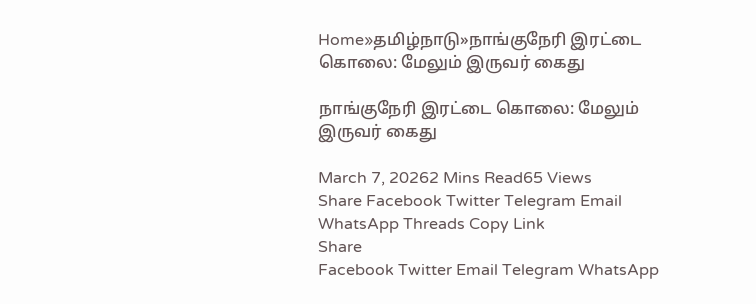Home»தமிழ்நாடு»நாங்குநேரி இரட்டை கொலை: மேலும் இருவர் கைது

நாங்குநேரி இரட்டை கொலை: மேலும் இருவர் கைது

March 7, 20262 Mins Read65 Views
Share Facebook Twitter Telegram Email WhatsApp Threads Copy Link
Share
Facebook Twitter Email Telegram WhatsApp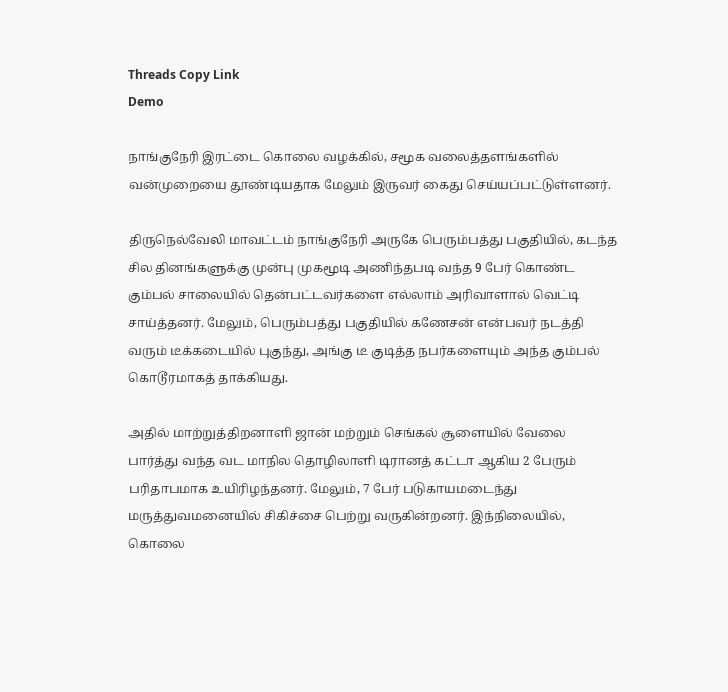Threads Copy Link
Demo

நாங்குநேரி இரட்டை கொலை வழக்கில், சமூக வலைத்தளங்களில் வன்முறையை தூண்டியதாக மேலும் இருவர் கைது செய்யப்பட்டுள்ளனர்.

திருநெல்வேலி மாவட்டம் நாங்குநேரி அருகே பெரும்பத்து பகுதியில், கடந்த சில தினங்களுக்கு முன்பு முகமூடி அணிந்தபடி வந்த 9 பேர் கொண்ட கும்பல் சாலையில் தென்பட்டவர்களை எல்லாம் அரிவாளால் வெட்டி சாய்த்தனர். மேலும், பெரும்பத்து பகுதியில் கணேசன் என்பவர் நடத்தி வரும் டீக்கடையில் புகுந்து, அங்கு டீ குடித்த நபர்களையும் அந்த கும்பல் கொடூரமாகத் தாக்கியது.

அதில் மாற்றுத்திறனாளி ஜான் மற்றும் செங்கல் சூளையில் வேலை பார்த்து வந்த வட மாநில தொழிலாளி டிரானத் கட்டா ஆகிய 2 பேரும் பரிதாபமாக உயிரிழந்தனர். மேலும், 7 பேர் படுகாயமடைந்து மருத்துவமனையில் சிகிச்சை பெற்று வருகின்றனர். இந்நிலையில், கொலை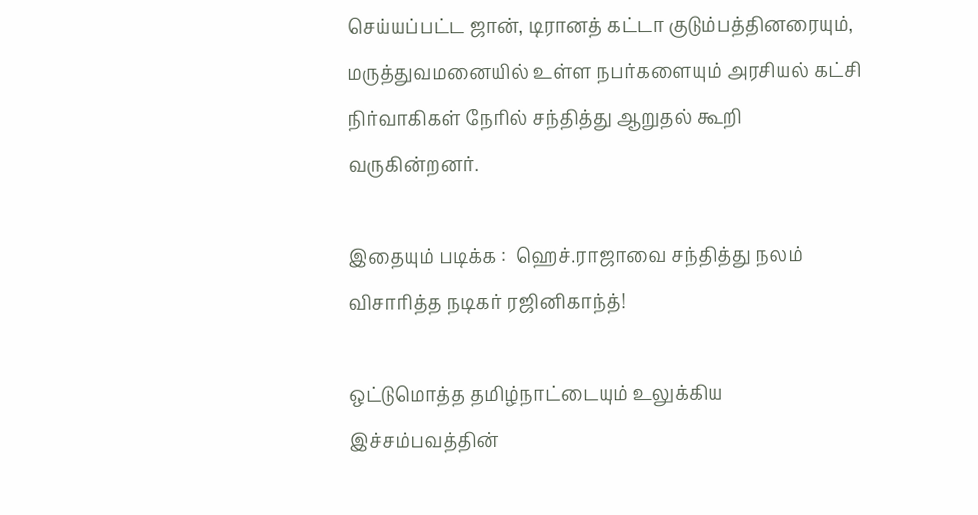செய்யப்பட்ட ஜான், டிரானத் கட்டா குடும்பத்தினரையும், மருத்துவமனையில் உள்ள நபர்களையும் அரசியல் கட்சி நிர்வாகிகள் நேரில் சந்தித்து ஆறுதல் கூறி வருகின்றனர்.

இதையும் படிக்க :  ஹெச்.ராஜாவை சந்தித்து நலம் விசாரித்த நடிகர் ரஜினிகாந்த்!

ஒட்டுமொத்த தமிழ்நாட்டையும் உலுக்கிய இச்சம்பவத்தின்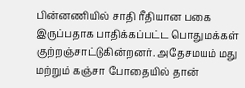பின்னணியில் சாதி ரீதியான பகை இருப்பதாக பாதிக்கப்பட்ட பொதுமக்கள் குற்றஞ்சாட்டுகின்றனர். அதேசமயம் மது மற்றும் கஞ்சா போதையில் தான்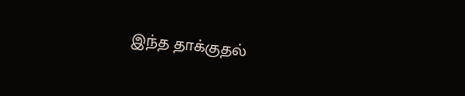இந்த தாக்குதல்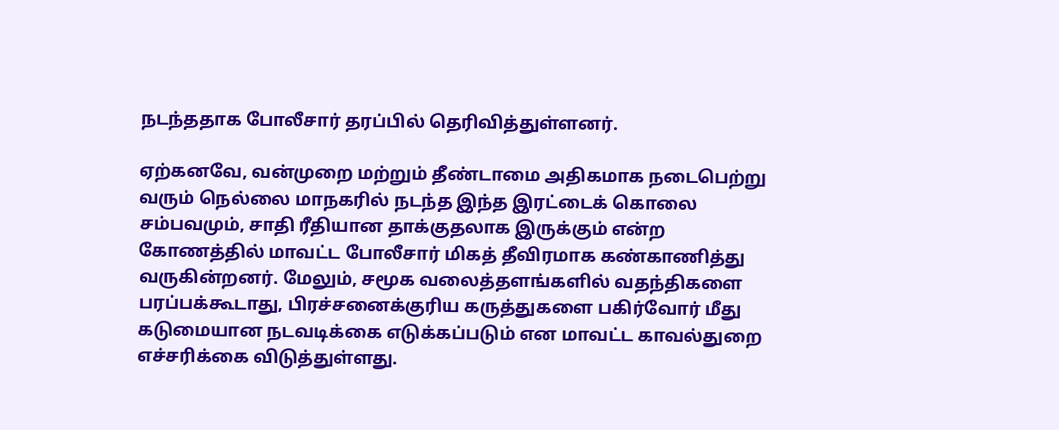நடந்ததாக போலீசார் தரப்பில் தெரிவித்துள்ளனர்.

ஏற்கனவே, வன்முறை மற்றும் தீண்டாமை அதிகமாக நடைபெற்று வரும் நெல்லை மாநகரில் நடந்த இந்த இரட்டைக் கொலை சம்பவமும், சாதி ரீதியான தாக்குதலாக இருக்கும் என்ற கோணத்தில் மாவட்ட போலீசார் மிகத் தீவிரமாக கண்காணித்து வருகின்றனர். மேலும், சமூக வலைத்தளங்களில் வதந்திகளை பரப்பக்கூடாது, பிரச்சனைக்குரிய கருத்துகளை பகிர்வோர் மீது கடுமையான நடவடிக்கை எடுக்கப்படும் என மாவட்ட காவல்துறை எச்சரிக்கை விடுத்துள்ளது.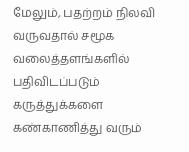மேலும், பதற்றம் நிலவி வருவதால் சமூக வலைத்தளங்களில் பதிவிடப்படும் கருத்துக்களை கண்காணித்து வரும்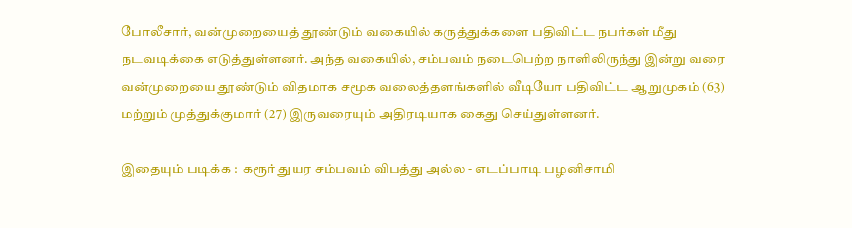போலீசார், வன்முறையைத் தூண்டும் வகையில் கருத்துக்களை பதிவிட்ட நபர்கள் மீது நடவடிக்கை எடுத்துள்ளனர். அந்த வகையில், சம்பவம் நடைபெற்ற நாளிலிருந்து இன்று வரை வன்முறையை தூண்டும் விதமாக சமூக வலைத்தளங்களில் வீடியோ பதிவிட்ட ஆறுமுகம் (63) மற்றும் முத்துக்குமார் (27) இருவரையும் அதிரடியாக கைது செய்துள்ளனர்.

இதையும் படிக்க :  கரூர் துயர சம்பவம் விபத்து அல்ல - எடப்பாடி பழனிசாமி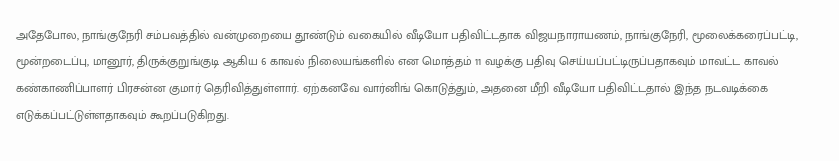அதேபோல, நாங்குநேரி சம்பவத்தில் வன்முறையை தூண்டும் வகையில் வீடியோ பதிவிட்டதாக விஜயநாராயணம், நாங்குநேரி, மூலைக்கரைப்பட்டி, மூன்றடைப்பு, மானூர், திருக்குறுங்குடி ஆகிய 6 காவல் நிலையங்களில் என மொத்தம் 11 வழக்கு பதிவு செய்யப்பட்டிருப்பதாகவும் மாவட்ட காவல் கண்காணிப்பாளர் பிரசன்ன குமார் தெரிவித்துள்ளார். ஏற்கனவே வார்னிங் கொடுத்தும், அதனை மீறி வீடியோ பதிவிட்டதால் இந்த நடவடிக்கை எடுக்கப்பட்டுள்ளதாகவும் கூறப்படுகிறது.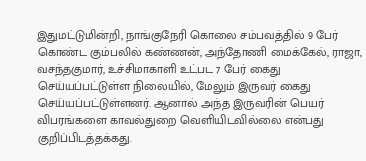இதுமட்டுமின்றி, நாங்குநேரி கொலை சம்பவத்தில் 9 பேர் கொண்ட கும்பலில் கண்ணன், அந்தோணி மைக்கேல், ராஜா, வசந்தகுமார், உச்சிமாகாளி உட்பட 7 பேர் கைது செய்யப்பட்டுள்ள நிலையில், மேலும் இருவர் கைது செய்யப்பட்டுள்ளனர். ஆனால் அந்த இருவரின் பெயர் விபரங்களை காவல்துறை வெளியிடவில்லை என்பது குறிப்பிடத்தக்கது.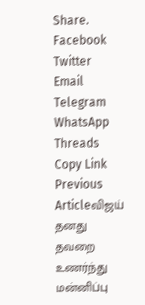Share. Facebook Twitter Email Telegram WhatsApp Threads Copy Link
Previous Articleவிஜய் தனது தவறை உணர்ந்து மன்னிப்பு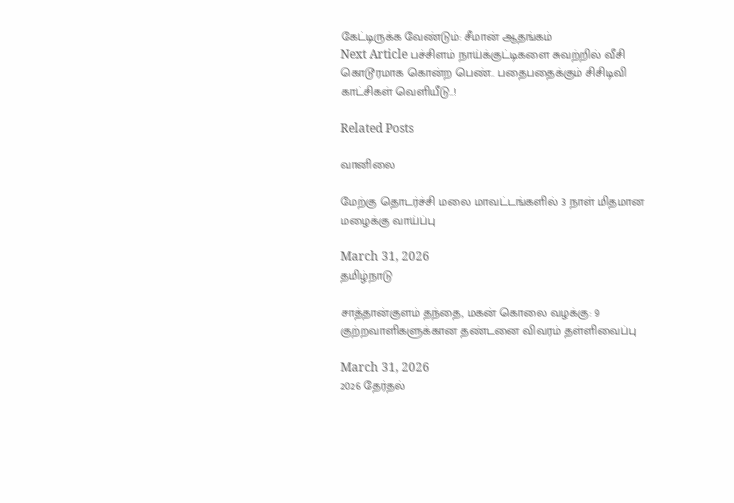கேட்டிருக்க வேண்டும்: சீமான் ஆதங்கம்
Next Article பச்சிளம் நாய்க்குட்டிகளை சுவற்றில் வீசி கொடூரமாக கொன்ற பெண்.. பதைபதைக்கும் சிசிடிவி காட்சிகள் வெளியீடு..!

Related Posts

வானிலை

மேற்கு தொடர்ச்சி மலை மாவட்டங்களில் 3 நாள் மிதமான மழைக்கு வாய்ப்பு

March 31, 2026
தமிழ்நாடு

சாத்தான்குளம் தந்தை, மகன் கொலை வழக்கு: 9 குற்றவாளிகளுக்கான தண்டனை விவரம் தள்ளிவைப்பு

March 31, 2026
2026 தேர்தல்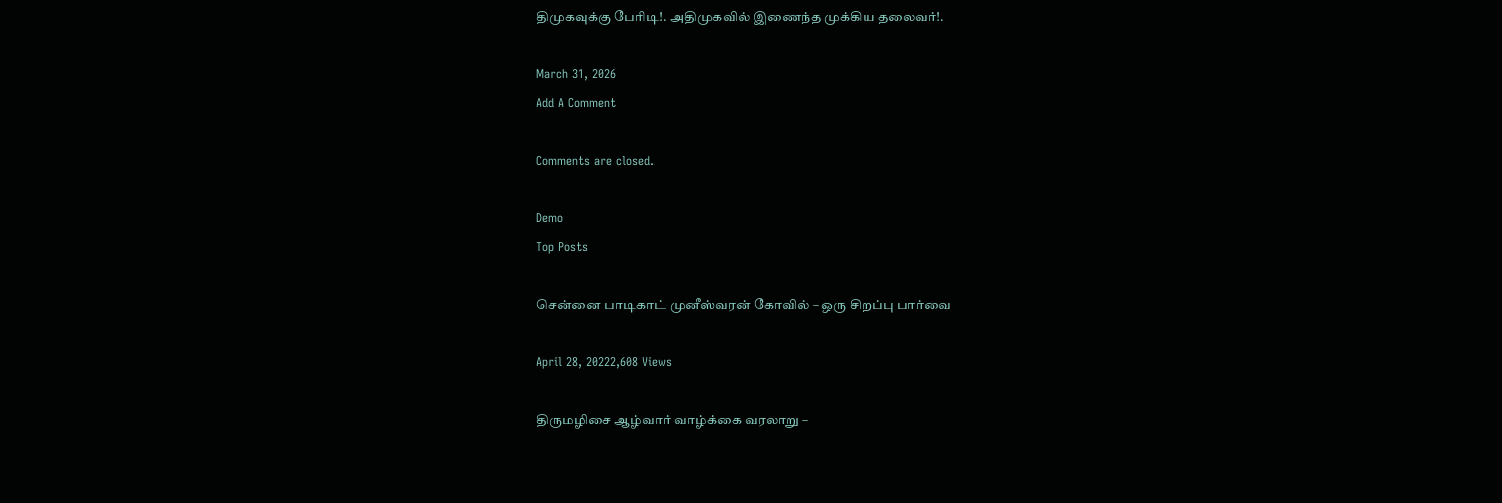திமுகவுக்கு பேரிடி!. அதிமுகவில் இணைந்த முக்கிய தலைவர்!.

March 31, 2026
Add A Comment

Comments are closed.

Demo
Top Posts

சென்னை பாடிகாட் முனீஸ்வரன் கோவில் – ஒரு சிறப்பு பார்வை

April 28, 20222,608 Views

திருமழிசை ஆழ்வார் வாழ்க்கை வரலாறு –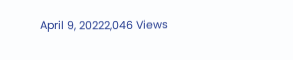April 9, 20222,046 Views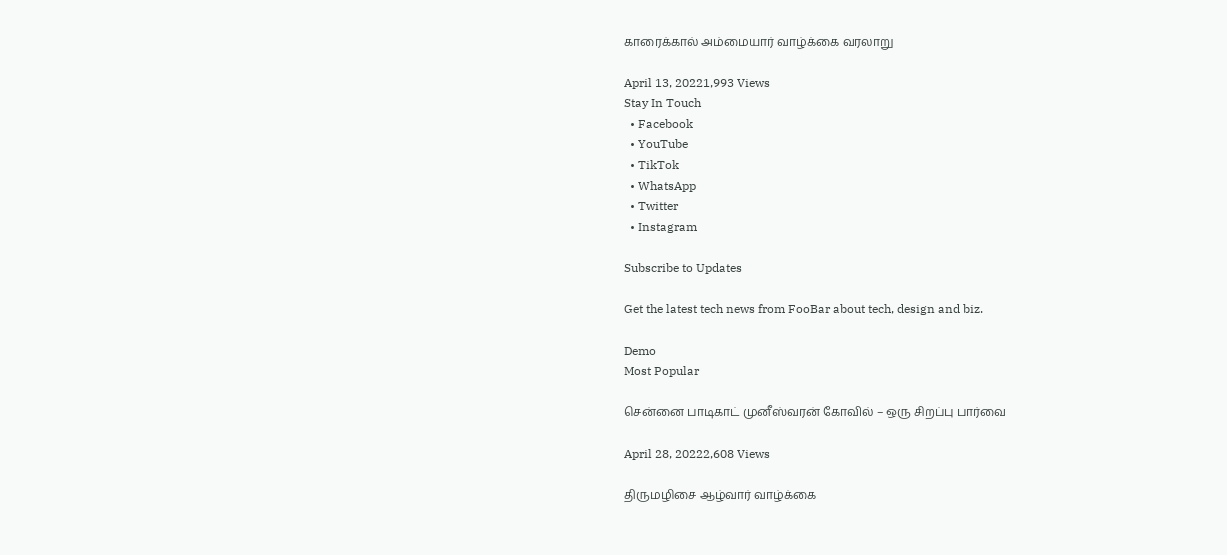காரைக்கால் அம்மையார் வாழ்க்கை வரலாறு

April 13, 20221,993 Views
Stay In Touch
  • Facebook
  • YouTube
  • TikTok
  • WhatsApp
  • Twitter
  • Instagram

Subscribe to Updates

Get the latest tech news from FooBar about tech, design and biz.

Demo
Most Popular

சென்னை பாடிகாட் முனீஸ்வரன் கோவில் – ஒரு சிறப்பு பார்வை

April 28, 20222,608 Views

திருமழிசை ஆழ்வார் வாழ்க்கை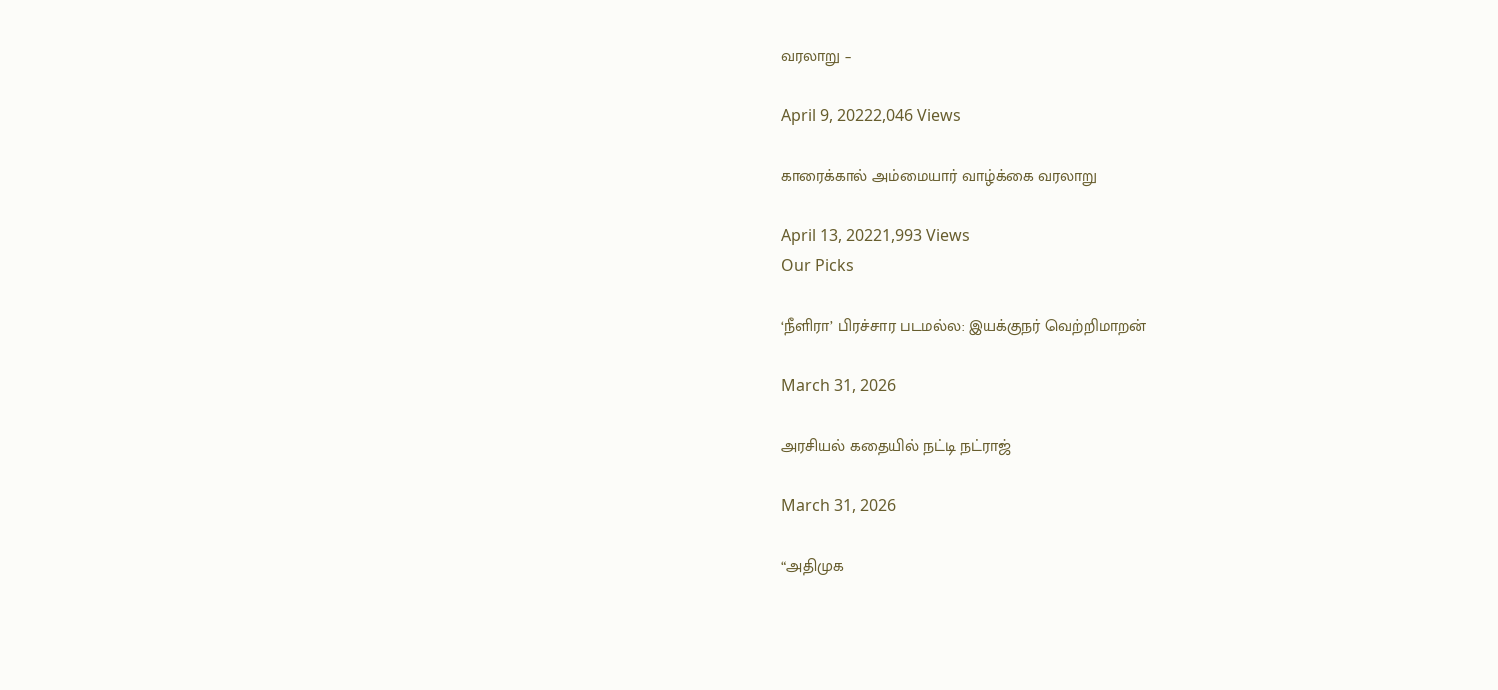வரலாறு –

April 9, 20222,046 Views

காரைக்கால் அம்மையார் வாழ்க்கை வரலாறு

April 13, 20221,993 Views
Our Picks

‘நீளிரா’ பிரச்சார படமல்ல: இயக்குநர் வெற்றிமாறன்

March 31, 2026

அரசியல் கதையில் நட்டி நட்ராஜ்

March 31, 2026

“அதிமுக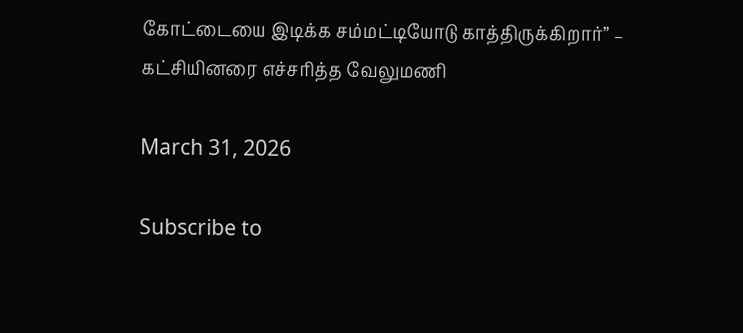கோட்டையை இடிக்க சம்மட்டியோடு காத்திருக்கிறார்” – கட்சியினரை எச்சரித்த வேலுமணி

March 31, 2026

Subscribe to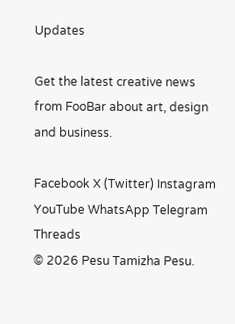Updates

Get the latest creative news from FooBar about art, design and business.

Facebook X (Twitter) Instagram YouTube WhatsApp Telegram Threads
© 2026 Pesu Tamizha Pesu.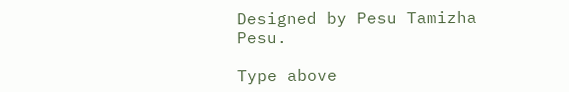Designed by Pesu Tamizha Pesu.

Type above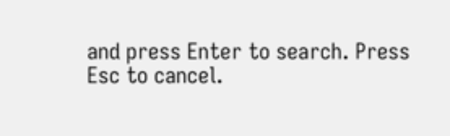and press Enter to search. Press Esc to cancel.